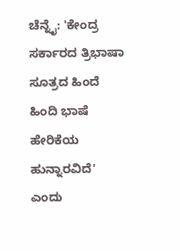ಚೆನ್ನೈ: 'ಕೇಂದ್ರ ಸರ್ಕಾರದ ತ್ರಿಭಾಷಾ ಸೂತ್ರದ ಹಿಂದೆ ಹಿಂದಿ ಭಾಷೆ ಹೇರಿಕೆಯ ಹುನ್ನಾರವಿದೆ' ಎಂದು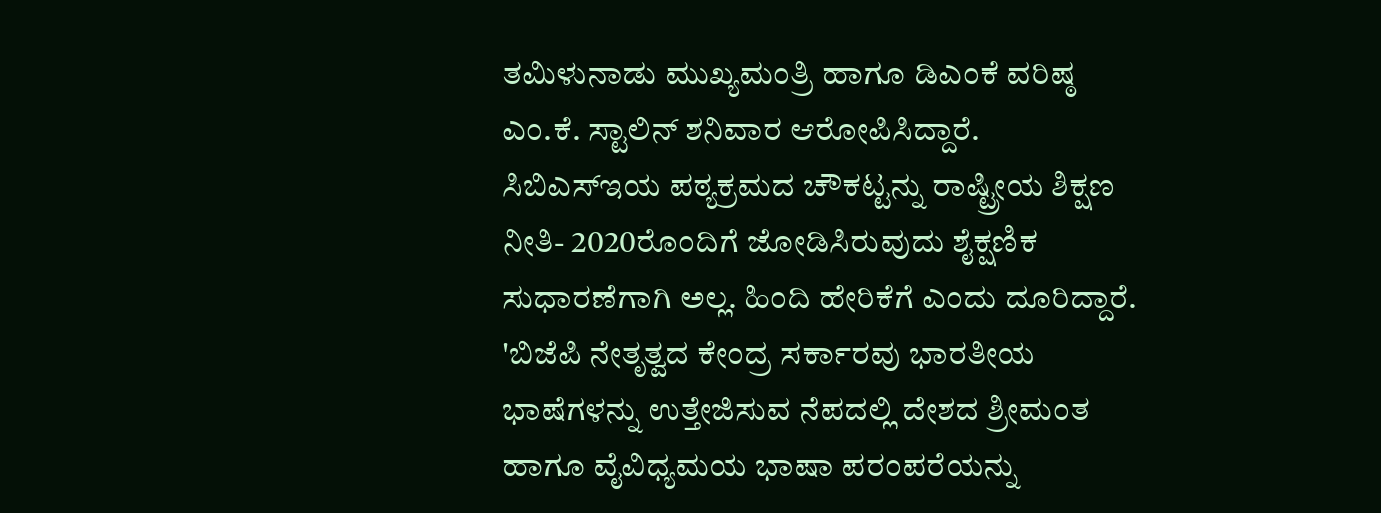ತಮಿಳುನಾಡು ಮುಖ್ಯಮಂತ್ರಿ ಹಾಗೂ ಡಿಎಂಕೆ ವರಿಷ್ಠ ಎಂ.ಕೆ. ಸ್ಟಾಲಿನ್ ಶನಿವಾರ ಆರೋಪಿಸಿದ್ದಾರೆ.
ಸಿಬಿಎಸ್ಇಯ ಪಠ್ಯಕ್ರಮದ ಚೌಕಟ್ಟನ್ನು ರಾಷ್ಟ್ರೀಯ ಶಿಕ್ಷಣ ನೀತಿ- 2020ರೊಂದಿಗೆ ಜೋಡಿಸಿರುವುದು ಶೈಕ್ಷಣಿಕ ಸುಧಾರಣೆಗಾಗಿ ಅಲ್ಲ. ಹಿಂದಿ ಹೇರಿಕೆಗೆ ಎಂದು ದೂರಿದ್ದಾರೆ.
'ಬಿಜೆಪಿ ನೇತೃತ್ವದ ಕೇಂದ್ರ ಸರ್ಕಾರವು ಭಾರತೀಯ ಭಾಷೆಗಳನ್ನು ಉತ್ತೇಜಿಸುವ ನೆಪದಲ್ಲಿ ದೇಶದ ಶ್ರೀಮಂತ ಹಾಗೂ ವೈವಿಧ್ಯಮಯ ಭಾಷಾ ಪರಂಪರೆಯನ್ನು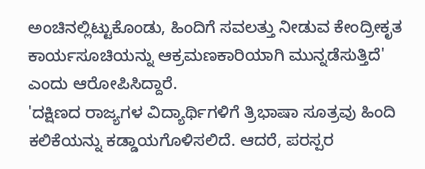ಅಂಚಿನಲ್ಲಿಟ್ಟುಕೊಂಡು, ಹಿಂದಿಗೆ ಸವಲತ್ತು ನೀಡುವ ಕೇಂದ್ರೀಕೃತ ಕಾರ್ಯಸೂಚಿಯನ್ನು ಆಕ್ರಮಣಕಾರಿಯಾಗಿ ಮುನ್ನಡೆಸುತ್ತಿದೆ' ಎಂದು ಆರೋಪಿಸಿದ್ದಾರೆ.
'ದಕ್ಷಿಣದ ರಾಜ್ಯಗಳ ವಿದ್ಯಾರ್ಥಿಗಳಿಗೆ ತ್ರಿಭಾಷಾ ಸೂತ್ರವು ಹಿಂದಿ ಕಲಿಕೆಯನ್ನು ಕಡ್ಡಾಯಗೊಳಿಸಲಿದೆ. ಆದರೆ, ಪರಸ್ಪರ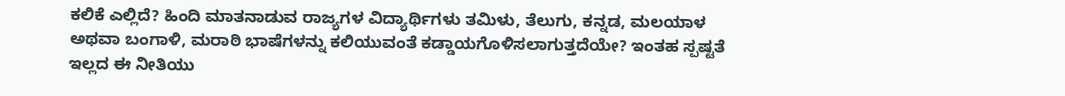ಕಲಿಕೆ ಎಲ್ಲಿದೆ? ಹಿಂದಿ ಮಾತನಾಡುವ ರಾಜ್ಯಗಳ ವಿದ್ಯಾರ್ಥಿಗಳು ತಮಿಳು, ತೆಲುಗು, ಕನ್ನಡ, ಮಲಯಾಳ ಅಥವಾ ಬಂಗಾಳಿ, ಮರಾಠಿ ಭಾಷೆಗಳನ್ನು ಕಲಿಯುವಂತೆ ಕಡ್ಡಾಯಗೊಳಿಸಲಾಗುತ್ತದೆಯೇ? ಇಂತಹ ಸ್ಪಷ್ಟತೆ ಇಲ್ಲದ ಈ ನೀತಿಯು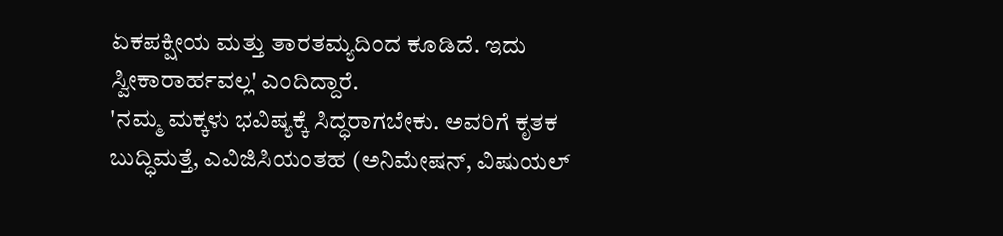ಏಕಪಕ್ಷೀಯ ಮತ್ತು ತಾರತಮ್ಯದಿಂದ ಕೂಡಿದೆ. ಇದು ಸ್ವೀಕಾರಾರ್ಹವಲ್ಲ' ಎಂದಿದ್ದಾರೆ.
'ನಮ್ಮ ಮಕ್ಕಳು ಭವಿಷ್ಯಕ್ಕೆ ಸಿದ್ಧರಾಗಬೇಕು. ಅವರಿಗೆ ಕೃತಕ ಬುದ್ಧಿಮತ್ತೆ, ಎವಿಜಿಸಿಯಂತಹ (ಅನಿಮೇಷನ್, ವಿಷುಯಲ್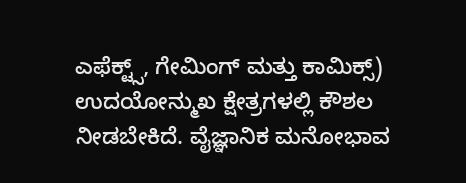ಎಫೆಕ್ಟ್ಸ್, ಗೇಮಿಂಗ್ ಮತ್ತು ಕಾಮಿಕ್ಸ್) ಉದಯೋನ್ಮುಖ ಕ್ಷೇತ್ರಗಳಲ್ಲಿ ಕೌಶಲ ನೀಡಬೇಕಿದೆ. ವೈಜ್ಞಾನಿಕ ಮನೋಭಾವ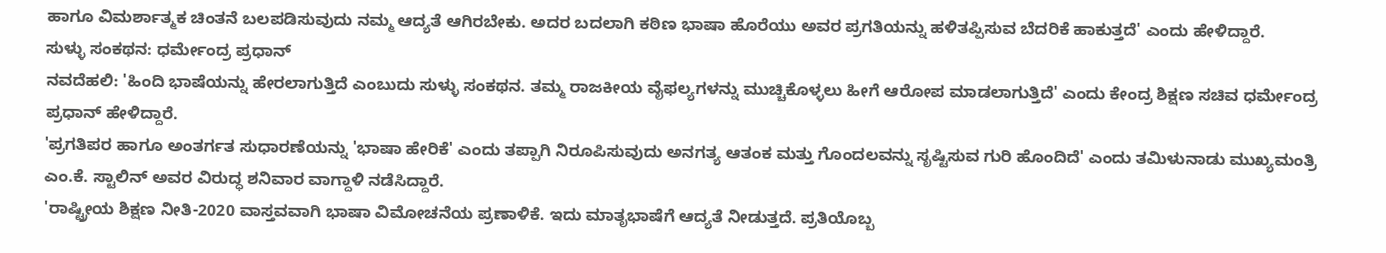ಹಾಗೂ ವಿಮರ್ಶಾತ್ಮಕ ಚಿಂತನೆ ಬಲಪಡಿಸುವುದು ನಮ್ಮ ಆದ್ಯತೆ ಆಗಿರಬೇಕು. ಅದರ ಬದಲಾಗಿ ಕಠಿಣ ಭಾಷಾ ಹೊರೆಯು ಅವರ ಪ್ರಗತಿಯನ್ನು ಹಳಿತಪ್ಪಿಸುವ ಬೆದರಿಕೆ ಹಾಕುತ್ತದೆ' ಎಂದು ಹೇಳಿದ್ದಾರೆ.
ಸುಳ್ಳು ಸಂಕಥನ: ಧರ್ಮೇಂದ್ರ ಪ್ರಧಾನ್
ನವದೆಹಲಿ: 'ಹಿಂದಿ ಭಾಷೆಯನ್ನು ಹೇರಲಾಗುತ್ತಿದೆ ಎಂಬುದು ಸುಳ್ಳು ಸಂಕಥನ. ತಮ್ಮ ರಾಜಕೀಯ ವೈಫಲ್ಯಗಳನ್ನು ಮುಚ್ಚಿಕೊಳ್ಳಲು ಹೀಗೆ ಆರೋಪ ಮಾಡಲಾಗುತ್ತಿದೆ' ಎಂದು ಕೇಂದ್ರ ಶಿಕ್ಷಣ ಸಚಿವ ಧರ್ಮೇಂದ್ರ ಪ್ರಧಾನ್ ಹೇಳಿದ್ದಾರೆ.
'ಪ್ರಗತಿಪರ ಹಾಗೂ ಅಂತರ್ಗತ ಸುಧಾರಣೆಯನ್ನು 'ಭಾಷಾ ಹೇರಿಕೆ' ಎಂದು ತಪ್ಪಾಗಿ ನಿರೂಪಿಸುವುದು ಅನಗತ್ಯ ಆತಂಕ ಮತ್ತು ಗೊಂದಲವನ್ನು ಸೃಷ್ಟಿಸುವ ಗುರಿ ಹೊಂದಿದೆ' ಎಂದು ತಮಿಳುನಾಡು ಮುಖ್ಯಮಂತ್ರಿ ಎಂ.ಕೆ. ಸ್ಟಾಲಿನ್ ಅವರ ವಿರುದ್ಧ ಶನಿವಾರ ವಾಗ್ದಾಳಿ ನಡೆಸಿದ್ದಾರೆ.
'ರಾಷ್ಟ್ರೀಯ ಶಿಕ್ಷಣ ನೀತಿ-2020 ವಾಸ್ತವವಾಗಿ ಭಾಷಾ ವಿಮೋಚನೆಯ ಪ್ರಣಾಳಿಕೆ. ಇದು ಮಾತೃಭಾಷೆಗೆ ಆದ್ಯತೆ ನೀಡುತ್ತದೆ. ಪ್ರತಿಯೊಬ್ಬ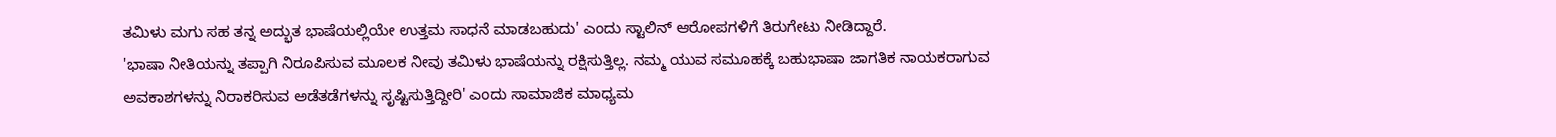ತಮಿಳು ಮಗು ಸಹ ತನ್ನ ಅದ್ಭುತ ಭಾಷೆಯಲ್ಲಿಯೇ ಉತ್ತಮ ಸಾಧನೆ ಮಾಡಬಹುದು' ಎಂದು ಸ್ಟಾಲಿನ್ ಆರೋಪಗಳಿಗೆ ತಿರುಗೇಟು ನೀಡಿದ್ದಾರೆ.
'ಭಾಷಾ ನೀತಿಯನ್ನು ತಪ್ಪಾಗಿ ನಿರೂಪಿಸುವ ಮೂಲಕ ನೀವು ತಮಿಳು ಭಾಷೆಯನ್ನು ರಕ್ಷಿಸುತ್ತಿಲ್ಲ. ನಮ್ಮ ಯುವ ಸಮೂಹಕ್ಕೆ ಬಹುಭಾಷಾ ಜಾಗತಿಕ ನಾಯಕರಾಗುವ ಅವಕಾಶಗಳನ್ನು ನಿರಾಕರಿಸುವ ಅಡೆತಡೆಗಳನ್ನು ಸೃಷ್ಟಿಸುತ್ತಿದ್ದೀರಿ' ಎಂದು ಸಾಮಾಜಿಕ ಮಾಧ್ಯಮ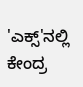'ಎಕ್ಸ್'ನಲ್ಲಿ ಕೇಂದ್ರ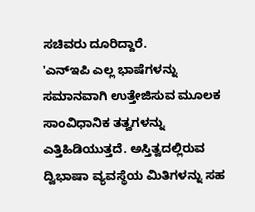ಸಚಿವರು ದೂರಿದ್ದಾರೆ.
'ಎನ್ಇಪಿ ಎಲ್ಲ ಭಾಷೆಗಳನ್ನು ಸಮಾನವಾಗಿ ಉತ್ತೇಜಿಸುವ ಮೂಲಕ ಸಾಂವಿಧಾನಿಕ ತತ್ವಗಳನ್ನು ಎತ್ತಿಹಿಡಿಯುತ್ತದೆ. ಅಸ್ತಿತ್ವದಲ್ಲಿರುವ ದ್ವಿಭಾಷಾ ವ್ಯವಸ್ಥೆಯ ಮಿತಿಗಳನ್ನು ಸಹ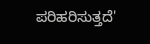ಪರಿಹರಿಸುತ್ತದೆ'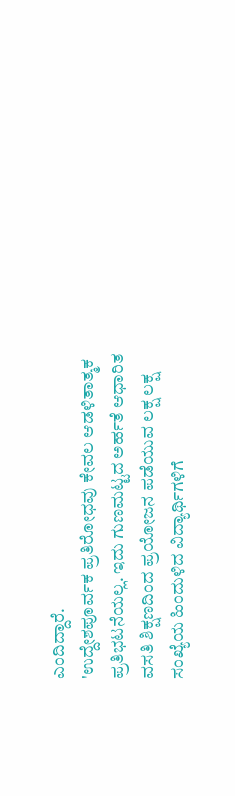ಎಂದಿದ್ದಾರೆ.
'ಉದ್ದೇಶಪೂರ್ವಕ ಪ್ರತಿರೋಧವು ಕೇವಲ ಆಡಳಿತಾತ್ಮಕ ಪ್ರತಿಭಟನೆಯಲ್ಲ. ಇದು ಗುಣಮಟ್ಟದ ಅರ್ಹತೆ ಆಧಾರಿತ ವಸತಿ ಶಿಕ್ಷಣದಿಂದ ಪ್ರಯೋಜನ ಪಡೆಯುವ ಲಕ್ಷ ಲಕ್ಷ ಸಂಖ್ಯೆಯ ಹಿಂದುಳಿದ ವಿದ್ಯಾರ್ಥಿಗಳಿಗೆ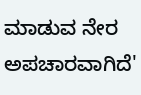ಮಾಡುವ ನೇರ ಅಪಚಾರವಾಗಿದೆ'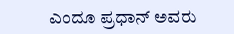ಎಂದೂ ಪ್ರಧಾನ್ ಅವರು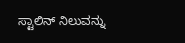ಸ್ಟಾಲಿನ್ ನಿಲುವನ್ನು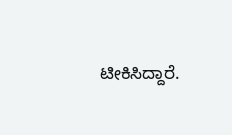ಟೀಕಿಸಿದ್ದಾರೆ.